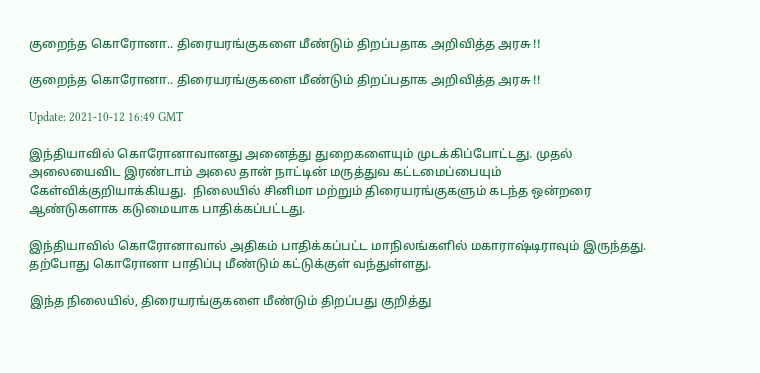குறைந்த கொரோனா.. திரையரங்குகளை மீண்டும் திறப்பதாக அறிவித்த அரசு !!

குறைந்த கொரோனா.. திரையரங்குகளை மீண்டும் திறப்பதாக அறிவித்த அரசு !!

Update: 2021-10-12 16:49 GMT

இந்தியாவில் கொரோனாவானது அனைத்து துறைகளையும் முடக்கிப்போட்டது. முதல் அலையைவிட இரண்டாம் அலை தான் நாட்டின் மருத்துவ கட்டமைப்பையும் கேள்விக்குறியாக்கியது.  நிலையில் சினிமா மற்றும் திரையரங்குகளும் கடந்த ஒன்றரை ஆண்டுகளாக கடுமையாக பாதிக்கப்பட்டது.

இந்தியாவில் கொரோனாவால் அதிகம் பாதிக்கப்பட்ட மாநிலங்களில் மகாராஷ்டிராவும் இருந்தது. தற்போது கொரோனா பாதிப்பு மீண்டும் கட்டுக்குள் வந்துள்ளது.

இந்த நிலையில், திரையரங்குகளை மீண்டும் திறப்பது குறித்து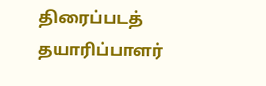திரைப்படத் தயாரிப்பாளர்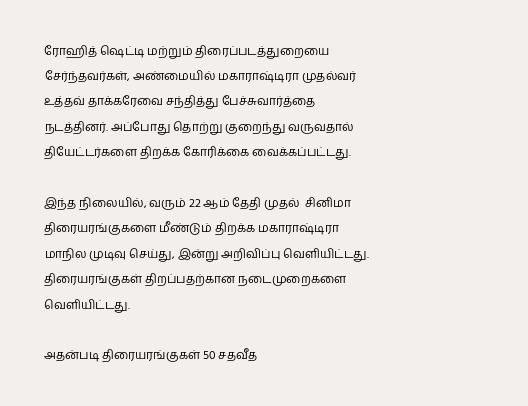ரோஹித் ஷெட்டி மற்றும் திரைப்படத்துறையை சேர்ந்தவர்கள், அண்மையில் மகாராஷ்டிரா முதல்வர் உத்தவ் தாக்கரேவை சந்தித்து பேச்சுவார்த்தை நடத்தினர். அப்போது தொற்று குறைந்து வருவதால் தியேட்டர்களை திறக்க கோரிக்கை வைக்கப்பட்டது.

இந்த நிலையில், வரும் 22 ஆம் தேதி முதல்  சினிமா திரையரங்குகளை மீண்டும் திறக்க மகாராஷ்டிரா மாநில முடிவு செய்து, இன்று அறிவிப்பு வெளியிட்டது. திரையரங்குகள் திறப்பதற்கான நடைமுறைகளை வெளியிட்டது.

அதன்படி திரையரங்குகள் 50 சதவீத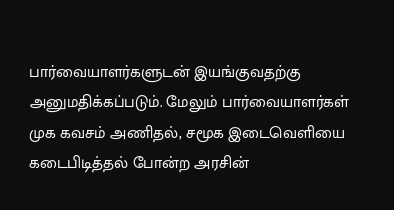பார்வையாளர்களுடன் இயங்குவதற்கு அனுமதிக்கப்படும். மேலும் பார்வையாளர்கள் முக கவசம் அணிதல், சமூக இடைவெளியை கடைபிடித்தல் போன்ற அரசின்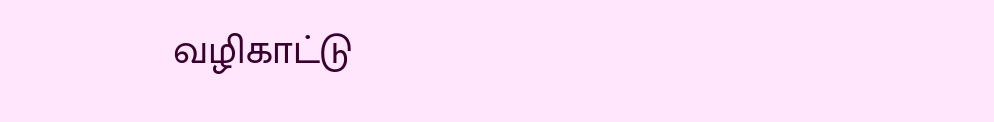வழிகாட்டு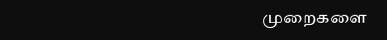முறைகளை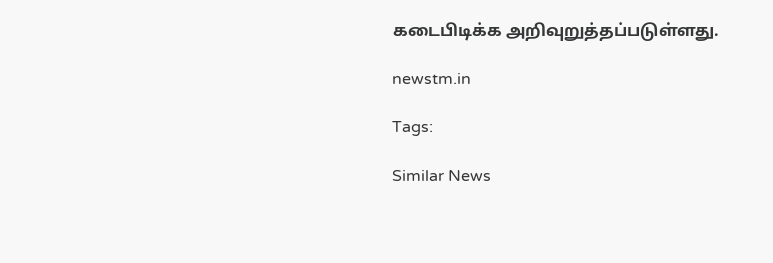கடைபிடிக்க அறிவுறுத்தப்படுள்ளது.

newstm.in

Tags:

Similar News